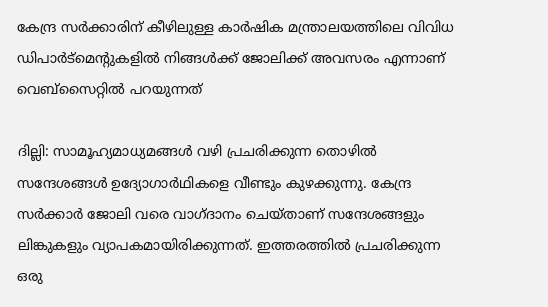കേന്ദ്ര സര്‍ക്കാരിന് കീഴിലുള്ള കാര്‍ഷിക മന്ത്രാലയത്തിലെ വിവിധ ഡിപാര്‍ട്‌മെന്‍റുകളില്‍ നിങ്ങള്‍ക്ക് ജോലിക്ക് അവസരം എന്നാണ് വെബ്‌സൈറ്റില്‍ പറയുന്നത്

ദില്ലി: സാമൂഹ്യമാധ്യമങ്ങള്‍ വഴി പ്രചരിക്കുന്ന തൊഴില്‍ സന്ദേശങ്ങള്‍ ഉദ്യോഗാര്‍ഥികളെ വീണ്ടും കുഴക്കുന്നു. കേന്ദ്ര സര്‍ക്കാര്‍ ജോലി വരെ വാഗ്‌ദാനം ചെയ്‌താണ് സന്ദേശങ്ങളും ലിങ്കുകളും വ്യാപകമായിരിക്കുന്നത്. ഇത്തരത്തില്‍ പ്രചരിക്കുന്ന ഒരു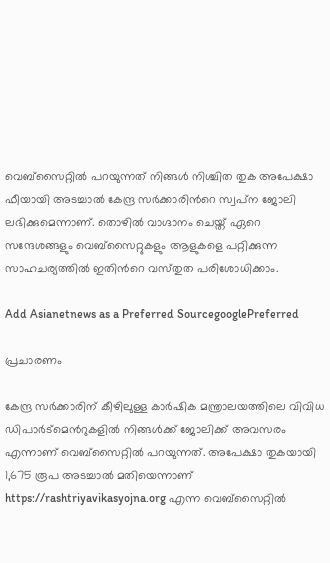വെബ്‌സൈറ്റില്‍ പറയുന്നത് നിങ്ങള്‍ നിശ്ചിത തുക അപേക്ഷാ ഫീയായി അടച്ചാല്‍ കേന്ദ്ര സര്‍ക്കാരിന്‍റെ സ്വപ്‌ന ജോലി ലഭിക്കുമെന്നാണ്. തൊഴില്‍ വാഗ്ദാനം ചെയ്ത് ഏറെ സന്ദേശങ്ങളും വെബ്‌സൈറ്റുകളും ആളുകളെ പറ്റിക്കുന്ന സാഹചര്യത്തില്‍ ഇതിന്‍റെ വസ്‌തുത പരിശോധിക്കാം.

Add Asianetnews as a Preferred SourcegooglePreferred

പ്രചാരണം

കേന്ദ്ര സര്‍ക്കാരിന് കീഴിലുള്ള കാര്‍ഷിക മന്ത്രാലയത്തിലെ വിവിധ ഡിപാര്‍ട്‌മെന്‍റുകളില്‍ നിങ്ങള്‍ക്ക് ജോലിക്ക് അവസരം എന്നാണ് വെബ്‌സൈറ്റില്‍ പറയുന്നത്. അപേക്ഷാ തുകയായി 1,675 രൂപ അടച്ചാല്‍ മതിയെന്നാണ് https://rashtriyavikasyojna.org എന്ന വെബ്‌സൈറ്റില്‍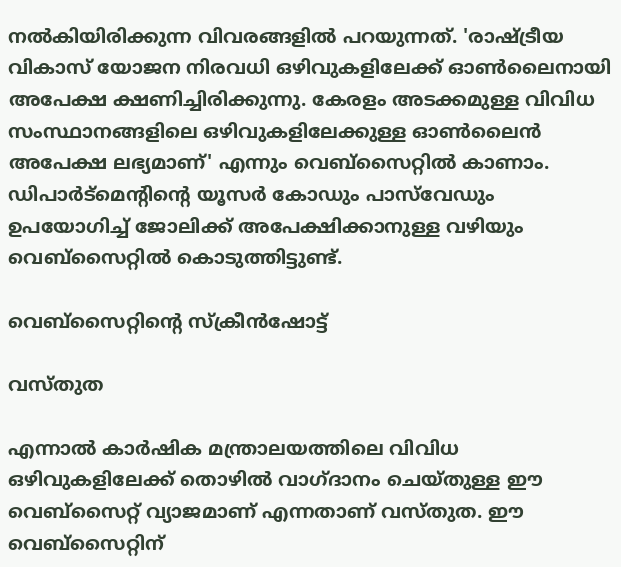നല്‍കിയിരിക്കുന്ന വിവരങ്ങളില്‍ പറയുന്നത്. 'രാഷ്‌ട്രീയ വികാസ് യോജന നിരവധി ഒഴിവുകളിലേക്ക് ഓണ്‍ലൈനായി അപേക്ഷ ക്ഷണിച്ചിരിക്കുന്നു. കേരളം അടക്കമുള്ള വിവിധ സംസ്ഥാനങ്ങളിലെ ഒഴിവുകളിലേക്കുള്ള ഓണ്‍ലൈന്‍ അപേക്ഷ ലഭ്യമാണ്' എന്നും വെബ്‌സൈറ്റില്‍ കാണാം. ഡിപാര്‍ട്‌മെന്‍റിന്‍റെ യൂസര്‍ കോഡും പാസ്‌വേഡും ഉപയോഗിച്ച് ജോലിക്ക് അപേക്ഷിക്കാനുള്ള വഴിയും വെബ്‌സൈറ്റില്‍ കൊടുത്തിട്ടുണ്ട്.

വെബ്‌സൈറ്റിന്‍റെ സ്ക്രീന്‍ഷോട്ട്

വസ്‌തുത

എന്നാല്‍ കാര്‍ഷിക മന്ത്രാലയത്തിലെ വിവിധ ഒഴിവുകളിലേക്ക് തൊഴില്‍ വാഗ്‌ദാനം ചെയ്‌തുള്ള ഈ വെബ്‌സൈറ്റ് വ്യാജമാണ് എന്നതാണ് വസ്‌തുത. ഈ വെബ്‌സൈറ്റിന്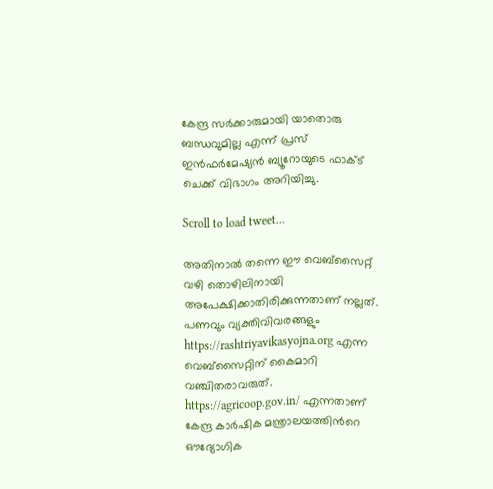കേന്ദ്ര സര്‍ക്കാരുമായി യാതൊരു ബന്ധവുമില്ല എന്ന് പ്രസ് ഇന്‍ഫര്‍മേഷ്യന്‍ ബ്യൂറോയുടെ ഫാക്ട് ചെക്ക് വിഭാഗം അറിയിച്ചു.

Scroll to load tweet…

അതിനാല്‍ തന്നെ ഈ വെബ്‌സൈറ്റ് വഴി തൊഴിലിനായി അപേക്ഷിക്കാതിരിക്കുന്നതാണ് നല്ലത്. പണവും വ്യക്തിവിവരങ്ങളും https://rashtriyavikasyojna.org എന്ന വെബ്‌സൈറ്റിന് കൈമാറി വഞ്ചിതരാവരുത്. https://agricoop.gov.in/ എന്നതാണ് കേന്ദ്ര കാര്‍ഷിക മന്ത്രാലയത്തിന്‍റെ ഔദ്യോഗിക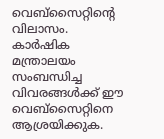വെബ്‌സൈറ്റിന്‍റെ വിലാസം. കാര്‍ഷിക മന്ത്രാലയം സംബന്ധിച്ച വിവരങ്ങള്‍ക്ക് ഈ വെബ്‌സൈറ്റിനെ ആശ്രയിക്കുക.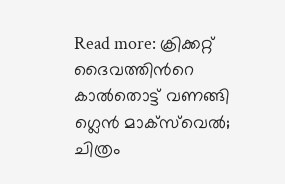Read more: ക്രിക്കറ്റ് ദൈവത്തിന്‍റെ കാല്‍തൊട്ട് വണങ്ങി ഗ്ലെന്‍ മാക്‌സ്‌വെല്‍; ചിത്രം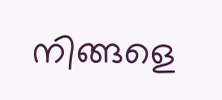നിങ്ങളെ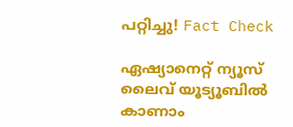പറ്റിച്ചു! Fact Check

ഏഷ്യാനെറ്റ് ന്യൂസ് ലൈവ് യൂട്യൂബിൽ കാണാം